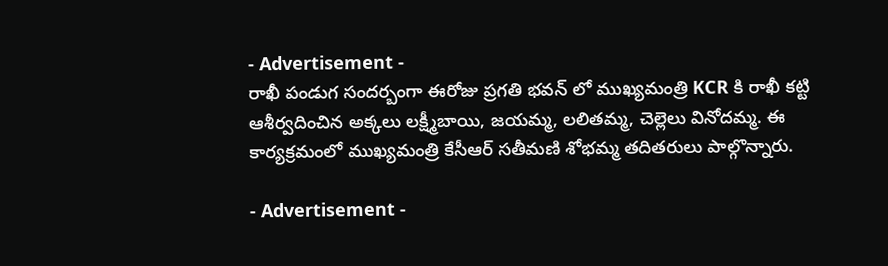- Advertisement -
రాఖీ పండుగ సందర్బంగా ఈరోజు ప్రగతి భవన్ లో ముఖ్యమంత్రి KCR కి రాఖీ కట్టి ఆశీర్వదించిన అక్కలు లక్ష్మీబాయి, జయమ్మ, లలితమ్మ, చెల్లెలు వినోదమ్మ. ఈ కార్యక్రమంలో ముఖ్యమంత్రి కేసీఆర్ సతీమణి శోభమ్మ తదితరులు పాల్గొన్నారు.

- Advertisement -